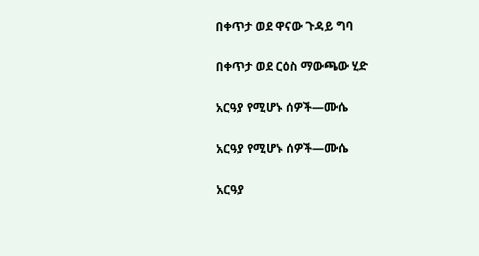በቀጥታ ወደ ዋናው ጉዳይ ግባ

በቀጥታ ወደ ርዕስ ማውጫው ሂድ

አርዓያ የሚሆኑ ሰዎች—ሙሴ

አርዓያ የሚሆኑ ሰዎች—ሙሴ

አርዓያ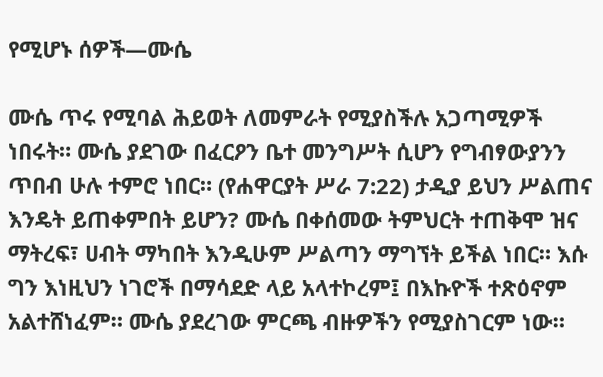የሚሆኑ ሰዎች—ሙሴ

ሙሴ ጥሩ የሚባል ሕይወት ለመምራት የሚያስችሉ አጋጣሚዎች ነበሩት። ሙሴ ያደገው በፈርዖን ቤተ መንግሥት ሲሆን የግብፃውያንን ጥበብ ሁሉ ተምሮ ነበር። (የሐዋርያት ሥራ 7:22) ታዲያ ይህን ሥልጠና እንዴት ይጠቀምበት ይሆን? ሙሴ በቀሰመው ትምህርት ተጠቅሞ ዝና ማትረፍ፣ ሀብት ማካበት እንዲሁም ሥልጣን ማግኘት ይችል ነበር። እሱ ግን እነዚህን ነገሮች በማሳደድ ላይ አላተኮረም፤ በእኩዮች ተጽዕኖም አልተሸነፈም። ሙሴ ያደረገው ምርጫ ብዙዎችን የሚያስገርም ነው።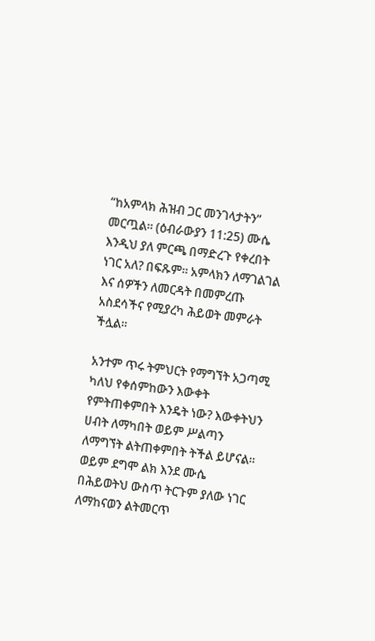“ከአምላክ ሕዝብ ጋር መንገላታትን” መርጧል። (ዕብራውያን 11:25) ሙሴ እንዲህ ያለ ምርጫ በማድረጉ የቀረበት ነገር አለ? በፍጹም። አምላክን ለማገልገል እና ሰዎችን ለመርዳት በመምረጡ አስደሳችና የሚያረካ ሕይወት መምራት ችሏል።

አንተም ጥሩ ትምህርት የማግኘት አጋጣሚ ካለህ የቀሰምከውን እውቀት የምትጠቀምበት እንዴት ነው? እውቀትህን ሀብት ለማካበት ወይም ሥልጣን ለማግኘት ልትጠቀምበት ትችል ይሆናል። ወይም ደግሞ ልክ እንደ ሙሴ በሕይወትህ ውስጥ ትርጉም ያለው ነገር ለማከናወን ልትመርጥ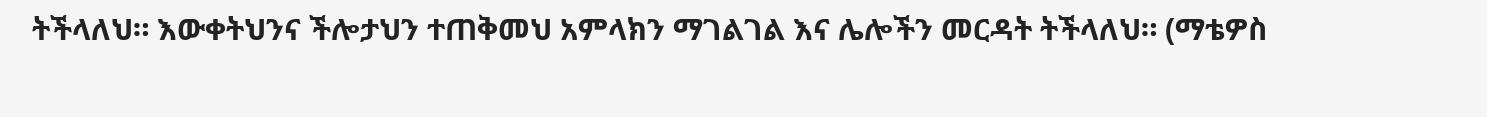ትችላለህ። እውቀትህንና ችሎታህን ተጠቅመህ አምላክን ማገልገል እና ሌሎችን መርዳት ትችላለህ። (ማቴዎስ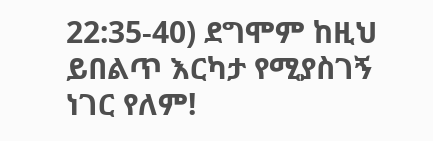22:35-40) ደግሞም ከዚህ ይበልጥ እርካታ የሚያስገኝ ነገር የለም!